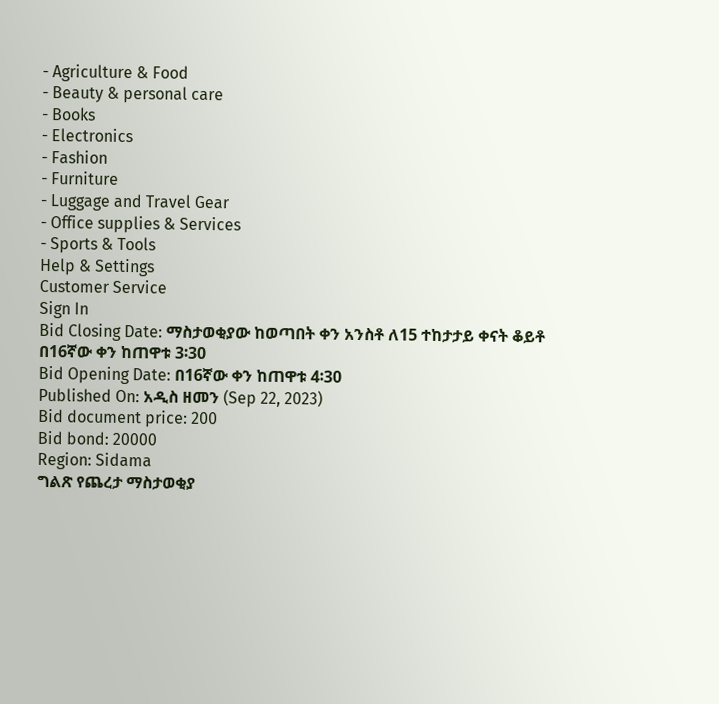- Agriculture & Food
- Beauty & personal care
- Books
- Electronics
- Fashion
- Furniture
- Luggage and Travel Gear
- Office supplies & Services
- Sports & Tools
Help & Settings
Customer Service
Sign In
Bid Closing Date: ማስታወቂያው ከወጣበት ቀን አንስቶ ለ15 ተከታታይ ቀናት ቆይቶ በ16ኛው ቀን ከጠዋቱ 3፡30
Bid Opening Date: በ16ኛው ቀን ከጠዋቱ 4፡30
Published On: አዲስ ዘመን (Sep 22, 2023)
Bid document price: 200
Bid bond: 20000
Region: Sidama
ግልጽ የጨረታ ማስታወቂያ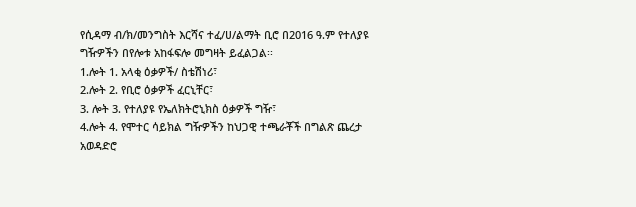የሲዳማ ብ/ክ/መንግስት እርሻና ተፈ/ሀ/ልማት ቢሮ በ2016 ዓ.ም የተለያዩ ግዥዎችን በየሎቱ አከፋፍሎ መግዛት ይፈልጋል፡፡
1.ሎት 1. አላቂ ዕቃዎች/ ስቴሽነሪ፣
2.ሎት 2. የቢሮ ዕቃዎች ፈርኒቸር፣
3. ሎት 3. የተለያዩ የኤለክትሮኒክስ ዕቃዎች ግዥ፣
4.ሎት 4. የሞተር ሳይክል ግዥዎችን ከህጋዊ ተጫራቾች በግልጽ ጨረታ አወዳድሮ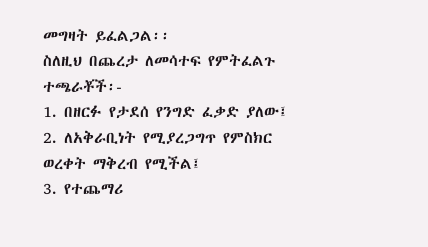መግዛት ይፈልጋል፡፡
ስለዚህ በጨረታ ለመሳተፍ የምትፈልጉ ተጫራቾች፡-
1. በዘርፉ የታደሰ የንግድ ፈቃድ ያለው፤
2. ለአቅራቢነት የሚያረጋግጥ የምስክር ወረቀት ማቅረብ የሚችል፤
3. የተጨማሪ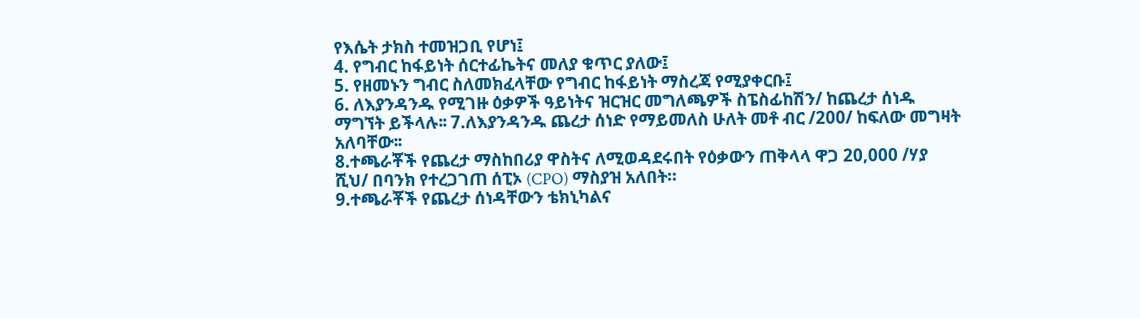የእሴት ታክስ ተመዝጋቢ የሆነ፤
4. የግብር ከፋይነት ሰርተፊኬትና መለያ ቁጥር ያለው፤
5. የዘመኑን ግብር ስለመክፈላቸው የግብር ከፋይነት ማስረጃ የሚያቀርቡ፤
6. ለእያንዳንዱ የሚገዙ ዕቃዎች ዓይነትና ዝርዝር መግለጫዎች ስፔስፊከሽን/ ከጨረታ ሰነዱ ማግኘት ይችላሉ፡፡ 7.ለእያንዳንዱ ጨረታ ሰነድ የማይመለስ ሁለት መቶ ብር /200/ ከፍለው መግዛት አለባቸው፡፡
8.ተጫራቾች የጨረታ ማስከበሪያ ዋስትና ለሚወዳደሩበት የዕቃውን ጠቅላላ ዋጋ 20,000 /ሃያ ሺህ/ በባንክ የተረጋገጠ ሰፒኦ (CPO) ማስያዝ አለበት።
9.ተጫራቾች የጨረታ ሰነዳቸውን ቴክኒካልና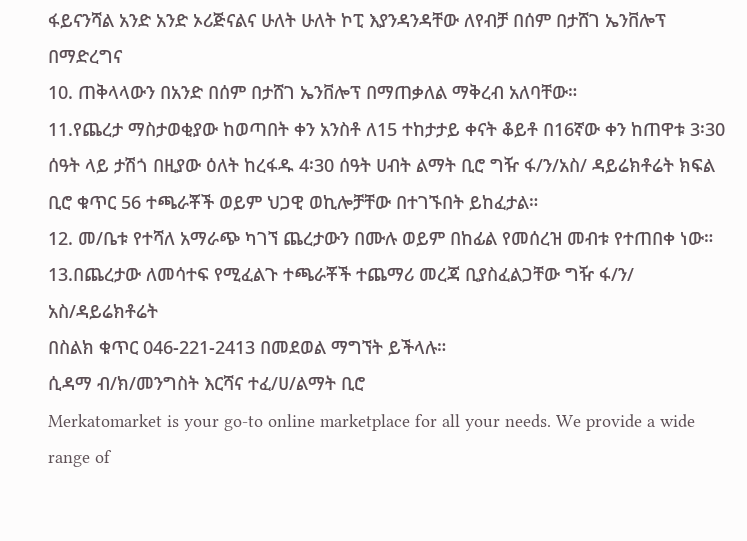ፋይናንሻል አንድ አንድ ኦሪጅናልና ሁለት ሁለት ኮፒ እያንዳንዳቸው ለየብቻ በሰም በታሸገ ኤንቨሎፕ በማድረግና
10. ጠቅላላውን በአንድ በሰም በታሸገ ኤንቨሎፕ በማጠቃለል ማቅረብ አለባቸው።
11.የጨረታ ማስታወቂያው ከወጣበት ቀን አንስቶ ለ15 ተከታታይ ቀናት ቆይቶ በ16ኛው ቀን ከጠዋቱ 3፡30 ሰዓት ላይ ታሽጎ በዚያው ዕለት ከረፋዱ 4፡30 ሰዓት ሀብት ልማት ቢሮ ግዥ ፋ/ን/አስ/ ዳይሬክቶሬት ክፍል ቢሮ ቁጥር 56 ተጫራቾች ወይም ህጋዊ ወኪሎቻቸው በተገኙበት ይከፈታል።
12. መ/ቤቱ የተሻለ አማራጭ ካገኘ ጨረታውን በሙሉ ወይም በከፊል የመሰረዝ መብቱ የተጠበቀ ነው።
13.በጨረታው ለመሳተፍ የሚፈልጉ ተጫራቾች ተጨማሪ መረጃ ቢያስፈልጋቸው ግዥ ፋ/ን/ አስ/ዳይሬክቶሬት
በስልክ ቁጥር 046-221-2413 በመደወል ማግኘት ይችላሉ።
ሲዳማ ብ/ክ/መንግስት እርሻና ተፈ/ሀ/ልማት ቢሮ
Merkatomarket is your go-to online marketplace for all your needs. We provide a wide range of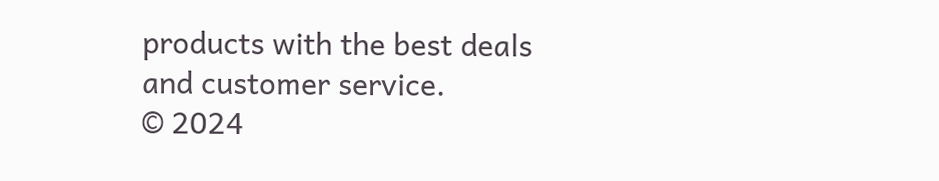products with the best deals and customer service.
© 2024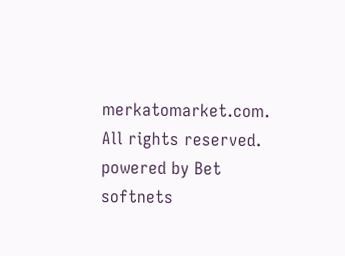merkatomarket.com. All rights reserved.
powered by Bet softnets